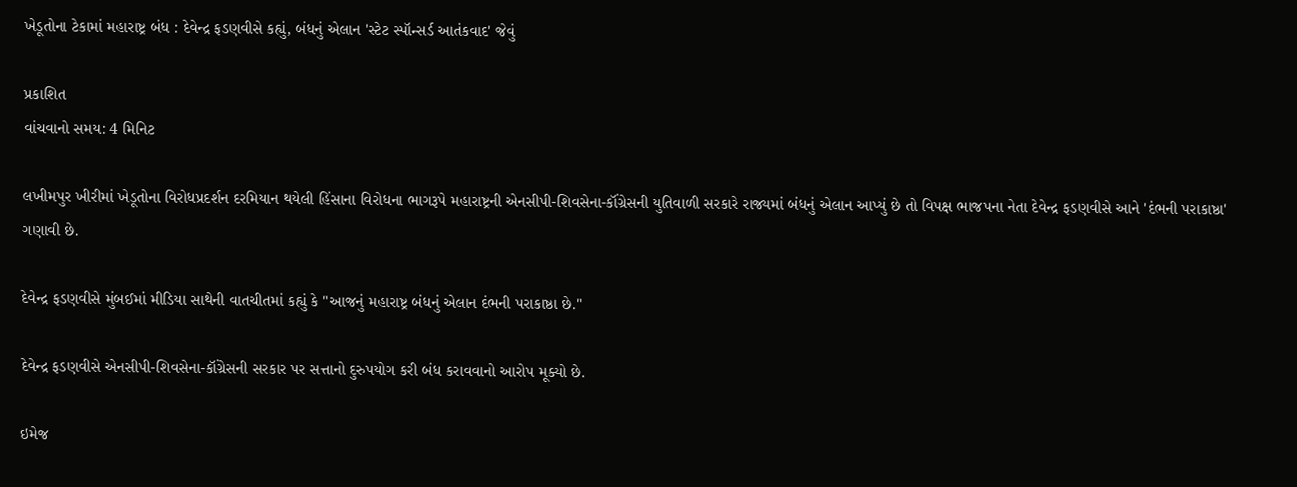ખેડૂતોના ટેકામાં મહારાષ્ટ્ર બંધ : દેવેન્દ્ર ફડણવીસે કહ્યું, બંધનું એલાન 'સ્ટેટ સ્પૉન્સર્ડ આતંકવાદ' જેવું

પ્રકાશિત
વાંચવાનો સમય: 4 મિનિટ

લખીમપુર ખીરીમાં ખેડૂતોના વિરોધપ્રદર્શન દરમિયાન થયેલી હિંસાના વિરોધના ભાગરૂપે મહારાષ્ટ્રની એનસીપી-શિવસેના-કૉંગ્રેસની યુતિવાળી સરકારે રાજ્યમાં બંધનું એલાન આપ્યું છે તો વિપક્ષ ભાજપના નેતા દેવેન્દ્ર ફડણવીસે આને 'દંભની પરાકાષ્ઠા' ગણાવી છે.

દેવેન્દ્ર ફડણવીસે મુંબઈમાં મીડિયા સાથેની વાતચીતમાં કહ્યું કે "આજનું મહારાષ્ટ્ર બંધનું એલાન દંભની પરાકાષ્ઠા છે."

દેવેન્દ્ર ફડણવીસે એનસીપી-શિવસેના-કૉંગ્રેસની સરકાર પર સત્તાનો દુરુપયોગ કરી બંધ કરાવવાનો આરોપ મૂક્યો છે.

ઇમેજ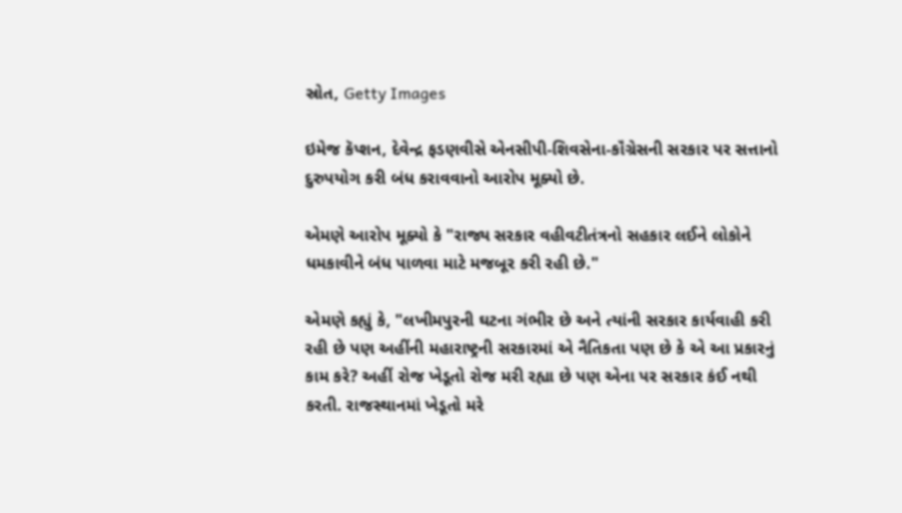સ્રોત, Getty Images

ઇમેજ કૅપ્શન, દેવેન્દ્ર ફડણવીસે એનસીપી-શિવસેના-કૉંગ્રેસની સરકાર પર સત્તાનો દુરુપયોગ કરી બંધ કરાવવાનો આરોપ મૂક્યો છે.

એમણે આરોપ મૂક્યો કે "રાજ્ય સરકાર વહીવટીતંત્રનો સહકાર લઈને લોકોને ધમકાવીને બંધ પાળવા માટે મજબૂર કરી રહી છે."

એમણે કહ્યું કે, "લખીમપુરની ઘટના ગંભીર છે અને ત્યાંની સરકાર કાર્યવાહી કરી રહી છે પણ અહીંની મહારાષ્ટ્રની સરકારમાં એ નૈતિકતા પણ છે કે એ આ પ્રકારનું કામ કરે? અહીં રોજ ખેડૂતો રોજ મરી રહ્યા છે પણ એના પર સરકાર કંઈ નથી કરતી. રાજસ્થાનમાં ખેડૂતો મરે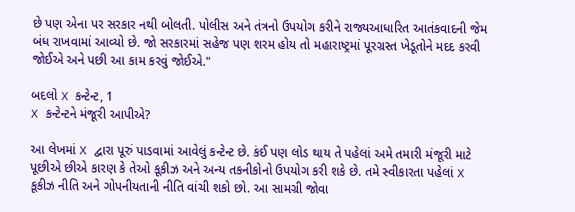છે પણ એના પર સરકાર નથી બોલતી. પોલીસ અને તંત્રનો ઉપયોગ કરીને રાજ્યઆધારિત આતંકવાદની જેમ બંધ રાખવામાં આવ્યો છે. જો સરકારમાં સહેજ પણ શરમ હોય તો મહારાષ્ટ્રમાં પૂરગ્રસ્ત ખેડૂતોને મદદ કરવી જોઈએ અને પછી આ કામ કરવું જોઈએ."

બદલો X કન્ટેન્ટ, 1
X કન્ટેન્ટને મંજૂરી આપીએ?

આ લેખમાં X દ્વારા પૂરું પાડવામાં આવેલું કન્ટેન્ટ છે. કંઈ પણ લોડ થાય તે પહેલાં અમે તમારી મંજૂરી માટે પૂછીએ છીએ કારણ કે તેઓ કૂકીઝ અને અન્ય તકનીકોનો ઉપયોગ કરી શકે છે. તમે સ્વીકારતા પહેલાં X કૂકીઝ નીતિ અને ગોપનીયતાની નીતિ વાંચી શકો છો. આ સામગ્રી જોવા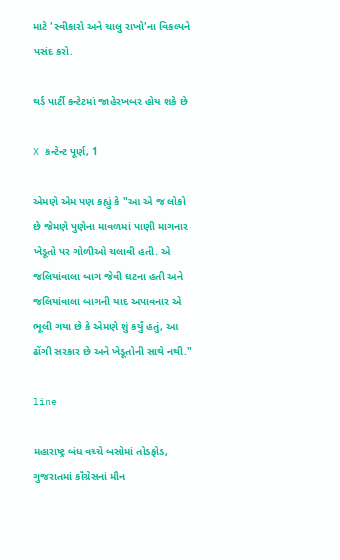માટે 'સ્વીકારો અને ચાલુ રાખો'ના વિકલ્પને પસંદ કરો.

થર્ડ પાર્ટી કન્ટેટમાં જાહેરખબર હોય શકે છે

X કન્ટેન્ટ પૂર્ણ, 1

એમણે એમ પણ કહ્યું કે "આ એ જ લોકો છે જેમણે પુણેના માવળમાં પાણી માગનાર ખેડૂતો પર ગોળીઓ ચલાવી હતી. એ જલિયાંવાલા બાગ જેવી ઘટના હતી અને જલિયાંવાલા બાગની યાદ અપાવનાર એ ભૂલી ગયા છે કે એમણે શું કર્યું હતું, આ ઢોંગી સરકાર છે અને ખેડૂતોની સાથે નથી."

line

મહારાષ્ટ્ર બંધ વચ્ચે બસોમાં તોડફોડ, ગુજરાતમાં કૉંગ્રેસનાં મૌન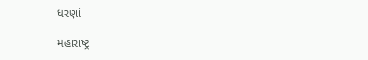ધરણાં

મહારાષ્ટ્ર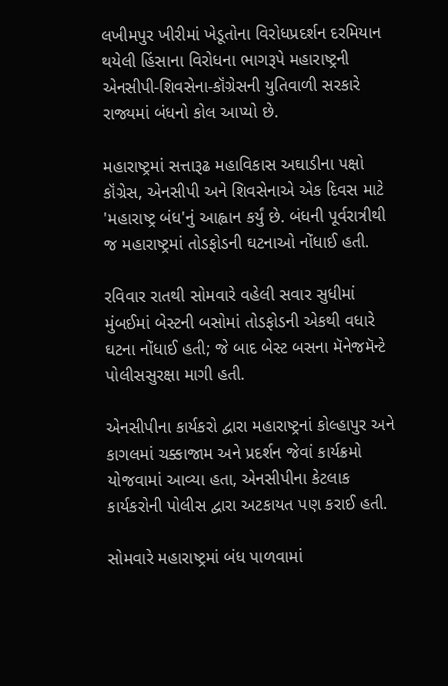લખીમપુર ખીરીમાં ખેડૂતોના વિરોધપ્રદર્શન દરમિયાન થયેલી હિંસાના વિરોધના ભાગરૂપે મહારાષ્ટ્રની એનસીપી-શિવસેના-કૉંગ્રેસની યુતિવાળી સરકારે રાજ્યમાં બંધનો કોલ આપ્યો છે.

મહારાષ્ટ્રમાં સત્તારૂઢ મહાવિકાસ અઘાડીના પક્ષો કૉંગ્રેસ, એનસીપી અને શિવસેનાએ એક દિવસ માટે 'મહારાષ્ટ્ર બંધ'નું આહ્વાન કર્યું છે. બંધની પૂર્વરાત્રીથી જ મહારાષ્ટ્રમાં તોડફોડની ઘટનાઓ નોંધાઈ હતી.

રવિવાર રાતથી સોમવારે વહેલી સવાર સુધીમાં મુંબઈમાં બેસ્ટની બસોમાં તોડફોડની એકથી વધારે ઘટના નોંધાઈ હતી; જે બાદ બેસ્ટ બસના મૅનેજમૅન્ટે પોલીસસુરક્ષા માગી હતી.

એનસીપીના કાર્યકરો દ્વારા મહારાષ્ટ્રનાં કોલ્હાપુર અને કાગલમાં ચક્કાજામ અને પ્રદર્શન જેવાં કાર્યક્રમો યોજવામાં આવ્યા હતા, એનસીપીના કેટલાક કાર્યકરોની પોલીસ દ્વારા અટકાયત પણ કરાઈ હતી.

સોમવારે મહારાષ્ટ્રમાં બંધ પાળવામાં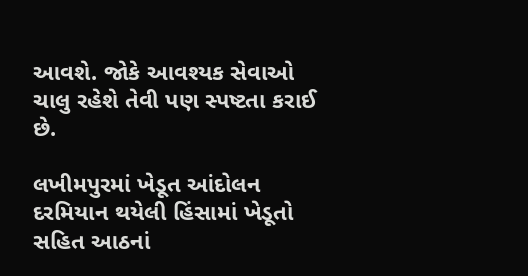આવશે. જોકે આવશ્યક સેવાઓ ચાલુ રહેશે તેવી પણ સ્પષ્ટતા કરાઈ છે.

લખીમપુરમાં ખેડૂત આંદોલન દરમિયાન થયેલી હિંસામાં ખેડૂતો સહિત આઠનાં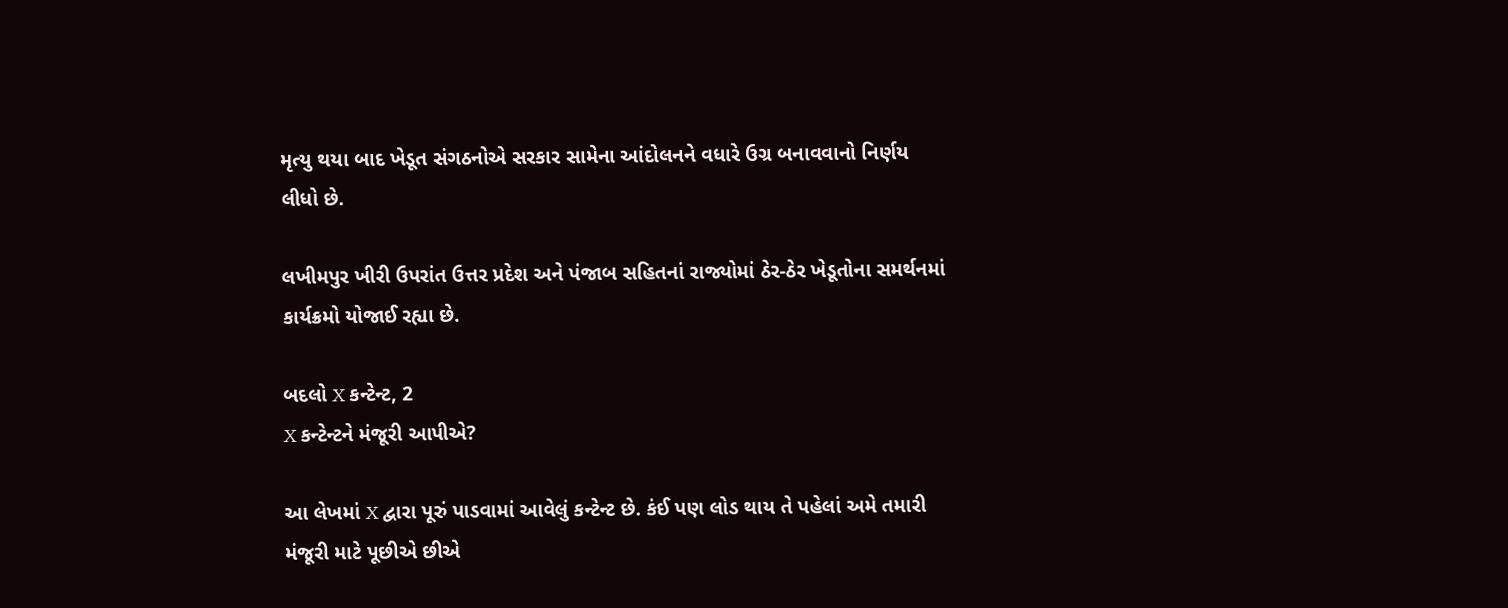મૃત્યુ થયા બાદ ખેડૂત સંગઠનોએ સરકાર સામેના આંદોલનને વધારે ઉગ્ર બનાવવાનો નિર્ણય લીધો છે.

લખીમપુર ખીરી ઉપરાંત ઉત્તર પ્રદેશ અને પંજાબ સહિતનાં રાજ્યોમાં ઠેર-ઠેર ખેડૂતોના સમર્થનમાં કાર્યક્રમો યોજાઈ રહ્યા છે.

બદલો X કન્ટેન્ટ, 2
X કન્ટેન્ટને મંજૂરી આપીએ?

આ લેખમાં X દ્વારા પૂરું પાડવામાં આવેલું કન્ટેન્ટ છે. કંઈ પણ લોડ થાય તે પહેલાં અમે તમારી મંજૂરી માટે પૂછીએ છીએ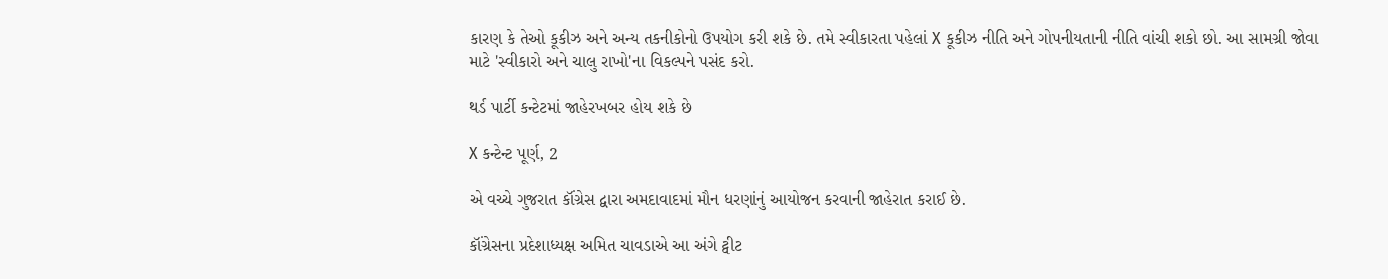કારણ કે તેઓ કૂકીઝ અને અન્ય તકનીકોનો ઉપયોગ કરી શકે છે. તમે સ્વીકારતા પહેલાં X કૂકીઝ નીતિ અને ગોપનીયતાની નીતિ વાંચી શકો છો. આ સામગ્રી જોવા માટે 'સ્વીકારો અને ચાલુ રાખો'ના વિકલ્પને પસંદ કરો.

થર્ડ પાર્ટી કન્ટેટમાં જાહેરખબર હોય શકે છે

X કન્ટેન્ટ પૂર્ણ, 2

એ વચ્ચે ગુજરાત કૉંગ્રેસ દ્વારા અમદાવાદમાં મૌન ધરણાંનું આયોજન કરવાની જાહેરાત કરાઈ છે.

કૉંગ્રેસના પ્રદેશાધ્યક્ષ અમિત ચાવડાએ આ અંગે ટ્વીટ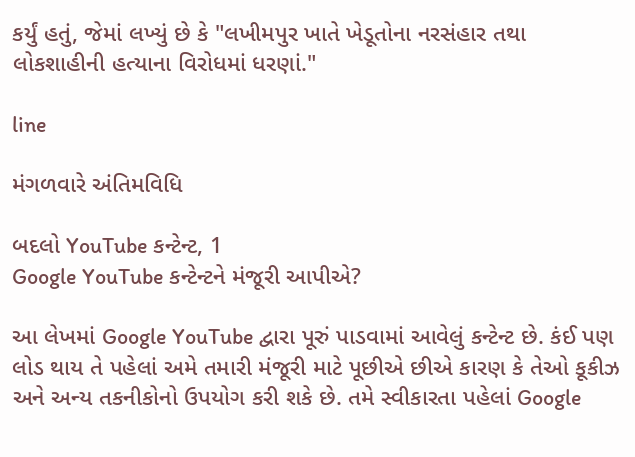કર્યું હતું, જેમાં લખ્યું છે કે "લખીમપુર ખાતે ખેડૂતોના નરસંહાર તથા લોકશાહીની હત્યાના વિરોધમાં ધરણાં."

line

મંગળવારે અંતિમવિધિ

બદલો YouTube કન્ટેન્ટ, 1
Google YouTube કન્ટેન્ટને મંજૂરી આપીએ?

આ લેખમાં Google YouTube દ્વારા પૂરું પાડવામાં આવેલું કન્ટેન્ટ છે. કંઈ પણ લોડ થાય તે પહેલાં અમે તમારી મંજૂરી માટે પૂછીએ છીએ કારણ કે તેઓ કૂકીઝ અને અન્ય તકનીકોનો ઉપયોગ કરી શકે છે. તમે સ્વીકારતા પહેલાં Google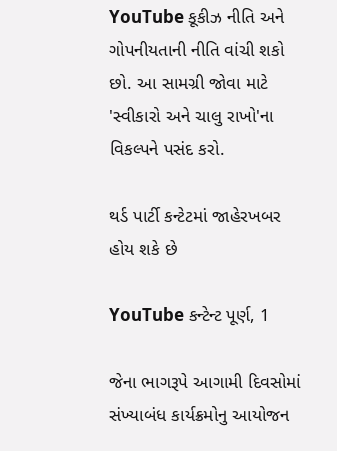YouTube કૂકીઝ નીતિ અને ગોપનીયતાની નીતિ વાંચી શકો છો. આ સામગ્રી જોવા માટે 'સ્વીકારો અને ચાલુ રાખો'ના વિકલ્પને પસંદ કરો.

થર્ડ પાર્ટી કન્ટેટમાં જાહેરખબર હોય શકે છે

YouTube કન્ટેન્ટ પૂર્ણ, 1

જેના ભાગરૂપે આગામી દિવસોમાં સંખ્યાબંધ કાર્યક્રમોનુ આયોજન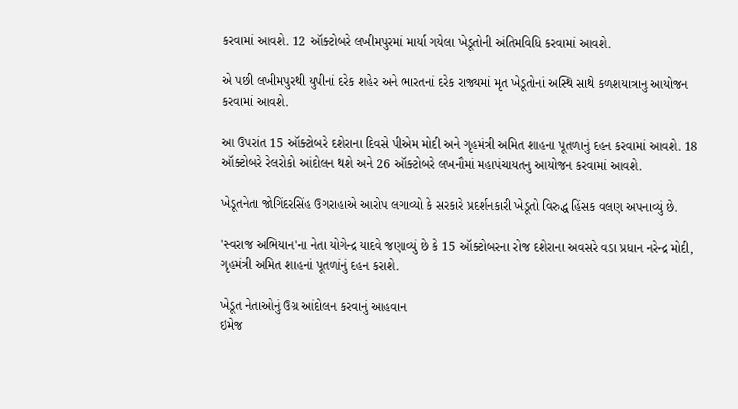કરવામાં આવશે. 12 ઑક્ટોબરે લખીમપુરમાં માર્યા ગયેલા ખેડૂતોની અંતિમવિધિ કરવામાં આવશે.

એ પછી લખીમપુરથી યુપીનાં દરેક શહેર અને ભારતનાં દરેક રાજ્યમાં મૃત ખેડૂતોનાં અસ્થિ સાથે કળશયાત્રાનુ આયોજન કરવામાં આવશે.

આ ઉપરાંત 15 ઑક્ટોબરે દશેરાના દિવસે પીએમ મોદી અને ગૃહમંત્રી અમિત શાહના પૂતળાનું દહન કરવામાં આવશે. 18 ઑક્ટોબરે રેલરોકો આંદોલન થશે અને 26 ઑક્ટોબરે લખનૌમાં મહાપંચાયતનુ આયોજન કરવામાં આવશે.

ખેડૂતનેતા જોગિંદરસિંહ ઉગરાહાએ આરોપ લગાવ્યો કે સરકારે પ્રદર્શનકારી ખેડૂતો વિરુદ્ધ હિંસક વલણ અપનાવ્યું છે.

'સ્વરાજ અભિયાન'ના નેતા યોગેન્દ્ર યાદવે જણાવ્યું છે કે 15 ઑક્ટોબરના રોજ દશેરાના અવસરે વડા પ્રધાન નરેન્દ્ર મોદી, ગૃહમંત્રી અમિત શાહનાં પૂતળાંનું દહન કરાશે.

ખેડૂત નેતાઓનું ઉગ્ર આંદોલન કરવાનું આહવાન
ઇમેજ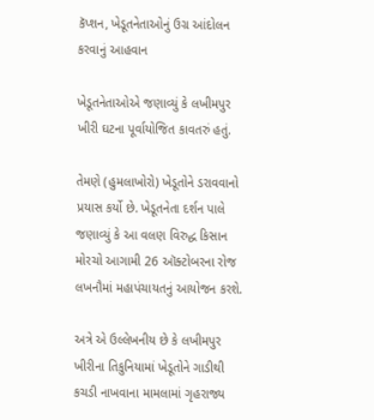કૅપ્શન, ખેડૂતનેતાઓનું ઉગ્ર આંદોલન કરવાનું આહવાન

ખેડૂતનેતાઓએ જણાવ્યું કે લખીમપુર ખીરી ઘટના પૂર્વાયોજિત કાવતરું હતું.

તેમણે (હુમલાખોરો) ખેડૂતોને ડરાવવાનો પ્રયાસ કર્યો છે. ખેડૂતનેતા દર્શન પાલે જણાવ્યું કે આ વલણ વિરુદ્ધ કિસાન મોરચો આગામી 26 ઑક્ટોબરના રોજ લખનૌમાં મહાપંચાયતનું આયોજન કરશે.

અત્રે એ ઉલ્લેખનીય છે કે લખીમપુર ખીરીના તિકુનિયામાં ખેડૂતોને ગાડીથી કચડી નાખવાના મામલામાં ગૃહરાજ્ય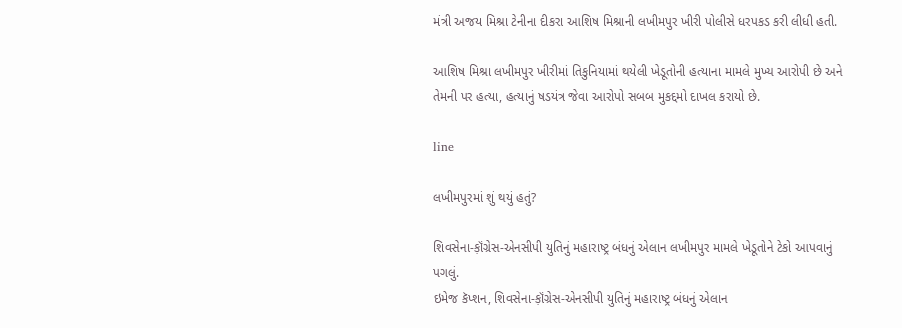મંત્રી અજય મિશ્રા ટેનીના દીકરા આશિષ મિશ્રાની લખીમપુર ખીરી પોલીસે ધરપકડ કરી લીધી હતી.

આશિષ મિશ્રા લખીમપુર ખીરીમાં તિકુનિયામાં થયેલી ખેડૂતોની હત્યાના મામલે મુખ્ય આરોપી છે અને તેમની પર હત્યા, હત્યાનું ષડયંત્ર જેવા આરોપો સબબ મુકદ્દમો દાખલ કરાયો છે.

line

લખીમપુરમાં શું થયું હતું?

શિવસેના-ક઼ૉંગ્રેસ-એનસીપી યુતિનું મહારાષ્ટ્ર બંધનું એલાન લખીમપુર મામલે ખેડૂતોને ટેકો આપવાનું પગલું.
ઇમેજ કૅપ્શન, શિવસેના-ક઼ૉંગ્રેસ-એનસીપી યુતિનું મહારાષ્ટ્ર બંધનું એલાન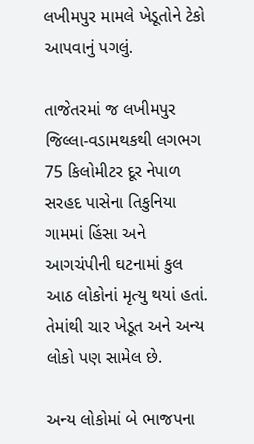લખીમપુર મામલે ખેડૂતોને ટેકો આપવાનું પગલું.

તાજેતરમાં જ લખીમપુર જિલ્લા-વડામથકથી લગભગ 75 કિલોમીટર દૂર નેપાળ સરહદ પાસેના તિકુનિયા ગામમાં હિંસા અને આગચંપીની ઘટનામાં કુલ આઠ લોકોનાં મૃત્યુ થયાં હતાં. તેમાંથી ચાર ખેડૂત અને અન્ય લોકો પણ સામેલ છે.

અન્ય લોકોમાં બે ભાજપના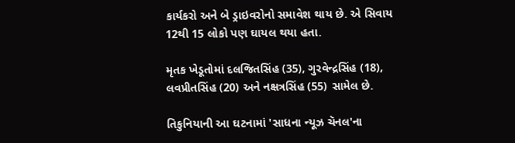કાર્યકરો અને બે ડ્રાઇવરોનો સમાવેશ થાય છે. એ સિવાય 12થી 15 લોકો પણ ઘાયલ થયા હતા.

મૃતક ખેડૂતોમાં દલજિતસિંહ (35), ગુરવેન્દ્રસિંહ (18), લવપ્રીતસિંહ (20) અને નક્ષત્રસિંહ (55) સામેલ છે.

તિકુનિયાની આ ઘટનામાં 'સાધના ન્યૂઝ ચૅનલ'ના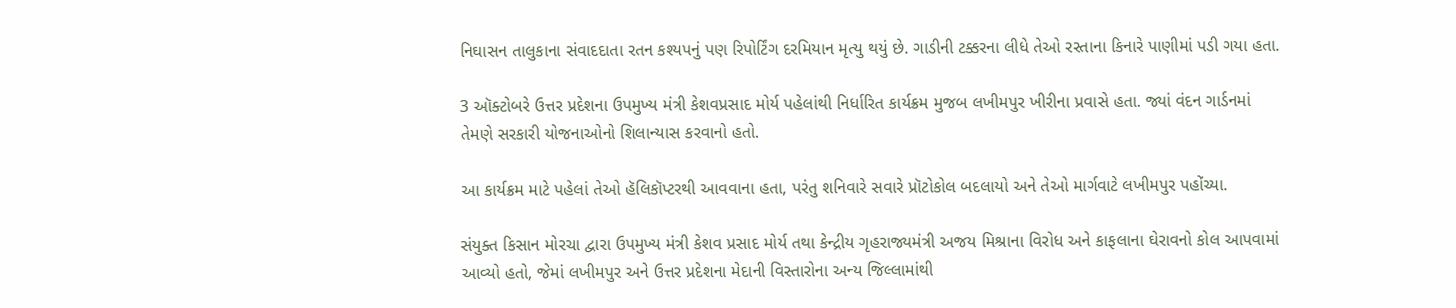નિઘાસન તાલુકાના સંવાદદાતા રતન કશ્યપનું પણ રિપોર્ટિંગ દરમિયાન મૃત્યુ થયું છે. ગાડીની ટક્કરના લીધે તેઓ રસ્તાના કિનારે પાણીમાં પડી ગયા હતા.

3 ઑક્ટોબરે ઉત્તર પ્રદેશના ઉપમુખ્ય મંત્રી કેશવપ્રસાદ મોર્ય પહેલાંથી નિર્ધારિત કાર્યક્રમ મુજબ લખીમપુર ખીરીના પ્રવાસે હતા. જ્યાં વંદન ગાર્ડનમાં તેમણે સરકારી યોજનાઓનો શિલાન્યાસ કરવાનો હતો.

આ કાર્યક્રમ માટે પહેલાં તેઓ હૅલિકૉપ્ટરથી આવવાના હતા, પરંતુ શનિવારે સવારે પ્રૉટોકોલ બદલાયો અને તેઓ માર્ગવાટે લખીમપુર પહોંચ્યા.

સંયુક્ત કિસાન મોરચા દ્વારા ઉપમુખ્ય મંત્રી કેશવ પ્રસાદ મોર્ય તથા કેન્દ્રીય ગૃહરાજ્યમંત્રી અજય મિશ્રાના વિરોધ અને કાફલાના ઘેરાવનો કોલ આપવામાં આવ્યો હતો, જેમાં લખીમપુર અને ઉત્તર પ્રદેશના મેદાની વિસ્તારોના અન્ય જિલ્લામાંથી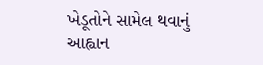ખેડૂતોને સામેલ થવાનું આહ્વાન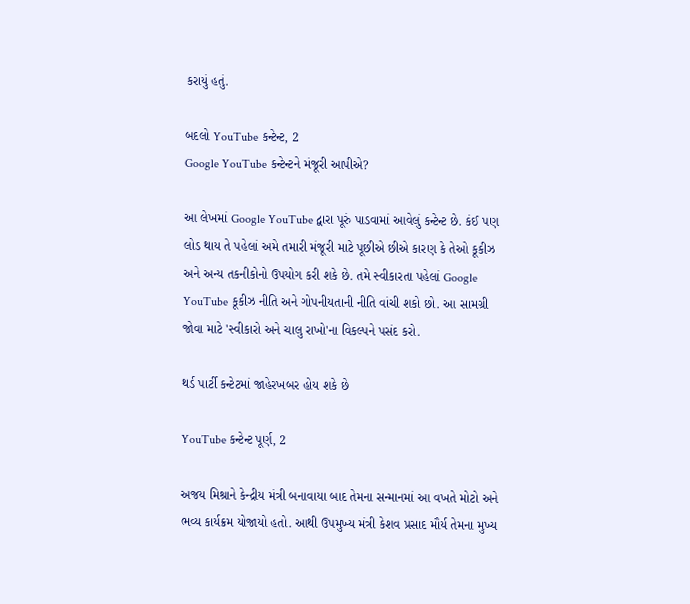કરાયું હતું.

બદલો YouTube કન્ટેન્ટ, 2
Google YouTube કન્ટેન્ટને મંજૂરી આપીએ?

આ લેખમાં Google YouTube દ્વારા પૂરું પાડવામાં આવેલું કન્ટેન્ટ છે. કંઈ પણ લોડ થાય તે પહેલાં અમે તમારી મંજૂરી માટે પૂછીએ છીએ કારણ કે તેઓ કૂકીઝ અને અન્ય તકનીકોનો ઉપયોગ કરી શકે છે. તમે સ્વીકારતા પહેલાં Google YouTube કૂકીઝ નીતિ અને ગોપનીયતાની નીતિ વાંચી શકો છો. આ સામગ્રી જોવા માટે 'સ્વીકારો અને ચાલુ રાખો'ના વિકલ્પને પસંદ કરો.

થર્ડ પાર્ટી કન્ટેટમાં જાહેરખબર હોય શકે છે

YouTube કન્ટેન્ટ પૂર્ણ, 2

અજય મિશ્રાને કેન્દ્રીય મંત્રી બનાવાયા બાદ તેમના સન્માનમાં આ વખતે મોટો અને ભવ્ય કાર્યક્રમ યોજાયો હતો. આથી ઉપમુખ્ય મંત્રી કેશવ પ્રસાદ મૌર્ય તેમના મુખ્ય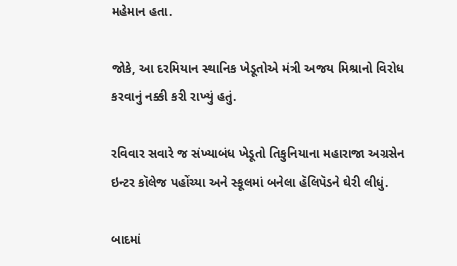મહેમાન હતા.

જોકે, આ દરમિયાન સ્થાનિક ખેડૂતોએ મંત્રી અજય મિશ્રાનો વિરોધ કરવાનું નક્કી કરી રાખ્યું હતું.

રવિવાર સવારે જ સંખ્યાબંધ ખેડૂતો તિકુનિયાના મહારાજા અગ્રસેન ઇન્ટર કૉલેજ પહોંચ્યા અને સ્કૂલમાં બનેલા હૅલિપૅડને ઘેરી લીધું.

બાદમાં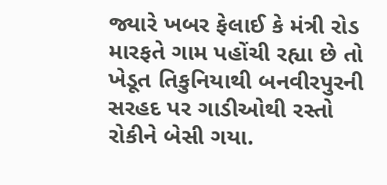જ્યારે ખબર ફેલાઈ કે મંત્રી રોડ મારફતે ગામ પહોંચી રહ્યા છે તો ખેડૂત તિકુનિયાથી બનવીરપુરની સરહદ પર ગાડીઓથી રસ્તો રોકીને બેસી ગયા.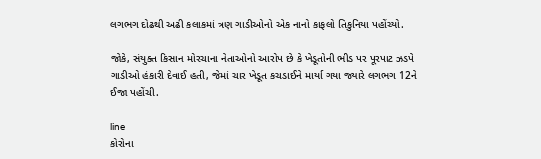લગભગ દોઢથી અઢી કલાકમાં ત્રણ ગાડીઓનો એક નાનો કાફલો તિકુનિયા પહોંચ્યો.

જોકે, સંયુક્ત કિસાન મોરચાના નેતાઓનો આરોપ છે કે ખેડૂતોની ભીડ પર પૂરપાટ ઝડપે ગાડીઓ હંકારી દેવાઈ હતી, જેમાં ચાર ખેડૂત કચડાઈને માર્યા ગયા જ્યારે લગભગ 12ને ઈજા પહોંચી.

line
કોરોના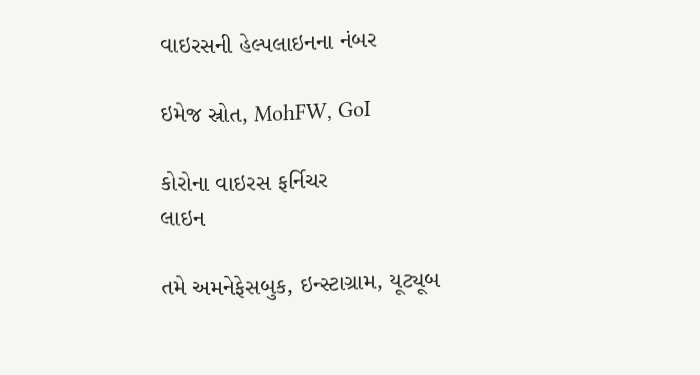વાઇરસની હેલ્પલાઇનના નંબર

ઇમેજ સ્રોત, MohFW, GoI

કોરોના વાઇરસ ફર્નિચર
લાઇન

તમે અમનેફેસબુક, ઇન્સ્ટાગ્રામ, યૂટ્યૂબ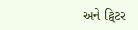અને ટ્વિટર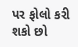પર ફોલો કરી શકો છો